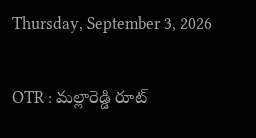Thursday, September 3, 2026

OTR : మల్లారెడ్డి రూట్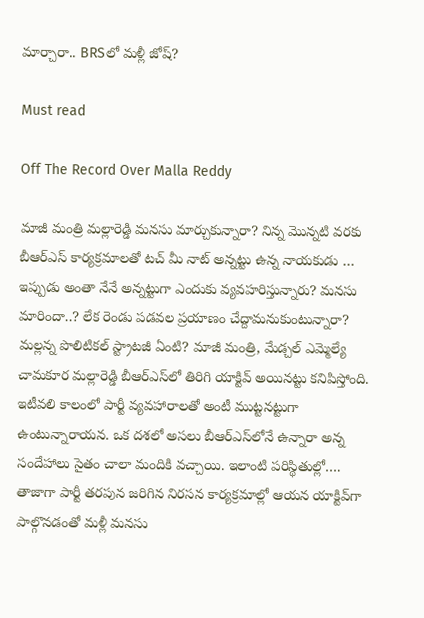మార్చారా.. BRSలో మళ్లీ జోష్?

Must read

Off The Record Over Malla Reddy

మాజీ మంత్రి మల్లారెడ్డి మనసు మార్చుకున్నారా? నిన్న మొన్నటి వరకు బీఆర్‌ఎస్‌ కార్యక్రమాలతో టచ్‌ మీ నాట్‌ అన్నట్టు ఉన్న నాయకుడు … ఇప్పుడు అంతా నేనే అన్నట్టుగా ఎందుకు వ్యవహరిస్తున్నారు? మనసు మారిందా..? లేక రెండు పడవల ప్రయాణం చేద్దామనుకుంటున్నారా? మల్లన్న పొలిటికల్‌ స్ట్రాటజీ ఏంటి? మాజీ మంత్రి, మేడ్చల్‌ ఎమ్మెల్యే చామకూర మల్లారెడ్డి బీఆర్ఎస్‌లో తిరిగి యాక్టివ్‌ అయినట్టు కనిపిస్తోంది. ఇటీవలి కాలంలో పార్టీ వ్యవహారాలతో అంటీ ముట్టనట్టుగా ఉంటున్నారాయన. ఒక దశలో అసలు బీఆర్‌ఎస్‌లోనే ఉన్నారా అన్న సందేహాలు సైతం చాలా మందికి వచ్చాయి. ఇలాంటి పరిస్థితుల్లో…. తాజాగా పార్టీ తరపున జరిగిన నిరసన కార్యక్రమాల్లో ఆయన యాక్టివ్‌గా పాల్గొనడంతో మళ్లీ మనసు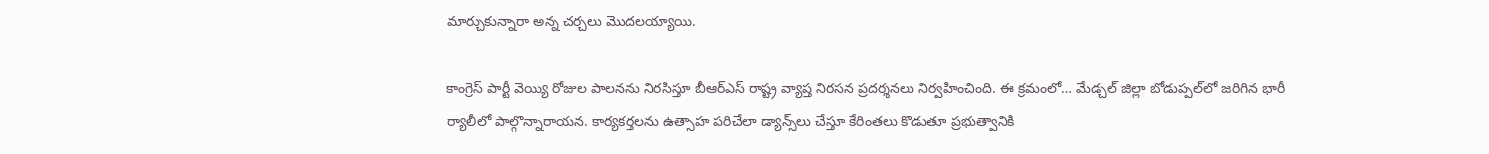మార్చుకున్నారా అన్న చర్చలు మొదలయ్యాయి.

కాంగ్రెస్ పార్టీ వెయ్యి రోజుల పాలనను నిరసిస్తూ బీఆర్ఎస్ రాష్ట్ర వ్యాప్త నిరసన ప్రదర్శనలు నిర్వహించింది. ఈ క్రమంలో… మేడ్చల్ జిల్లా బోడుప్పల్‌లో జరిగిన భారీ ర్యాలీలో పాల్గొన్నారాయన. కార్యకర్తలను ఉత్సాహ పరిచేలా డ్యాన్స్‌లు చేస్తూ కేరింతలు కొడుతూ ప్రభుత్వానికి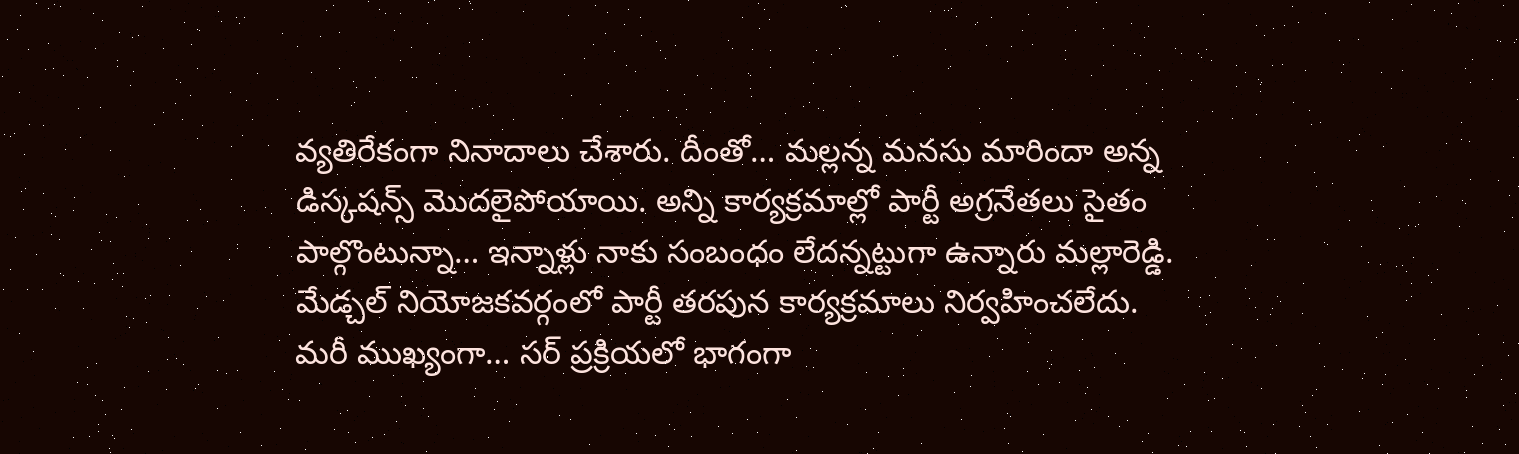వ్యతిరేకంగా నినాదాలు చేశారు. దీంతో… మల్లన్న మనసు మారిందా అన్న డిస్కషన్స్‌ మొదలైపోయాయి. అన్ని కార్యక్రమాల్లో పార్టీ అగ్రనేతలు సైతం పాల్గొంటున్నా… ఇన్నాళ్లు నాకు సంబంధం లేదన్నట్టుగా ఉన్నారు మల్లారెడ్డి. మేడ్చల్ నియోజకవర్గంలో పార్టీ తరపున కార్యక్రమాలు నిర్వహించలేదు. మరీ ముఖ్యంగా… సర్ ప్రక్రియలో భాగంగా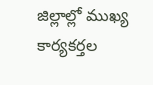జిల్లాల్లో ముఖ్య కార్యకర్తల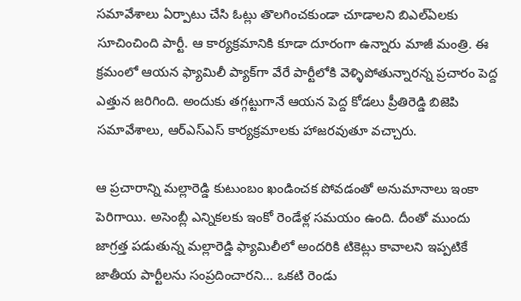సమావేశాలు ఏర్పాటు చేసి ఓట్లు తొలగించకుండా చూడాలని బిఎల్ఏలకు సూచించింది పార్టీ. ఆ కార్యక్రమానికి కూడా దూరంగా ఉన్నారు మాజీ మంత్రి. ఈ క్రమంలో ఆయన ఫ్యామిలీ ప్యాక్‌గా వేరే పార్టీలోకి వెళ్ళిపోతున్నారన్న ప్రచారం పెద్ద ఎత్తున జరిగింది. అందుకు తగ్గట్టుగానే ఆయన పెద్ద కోడలు ప్రీతిరెడ్డి బిజెపి సమావేశాలు, ఆర్ఎస్ఎస్ కార్యక్రమాలకు హాజరవుతూ వచ్చారు.

ఆ ప్రచారాన్ని మల్లారెడ్డి కుటుంబం ఖండించక పోవడంతో అనుమానాలు ఇంకా పెరిగాయి. అసెంబ్లీ ఎన్నికలకు ఇంకో రెండేళ్ల సమయం ఉంది. దీంతో ముందు జాగ్రత్త పడుతున్న మల్లారెడ్డి ఫ్యామిలీలో అందరికి టికెట్లు కావాలని ఇప్పటికే జాతీయ పార్టీలను సంప్రదించారని… ఒకటి రెండు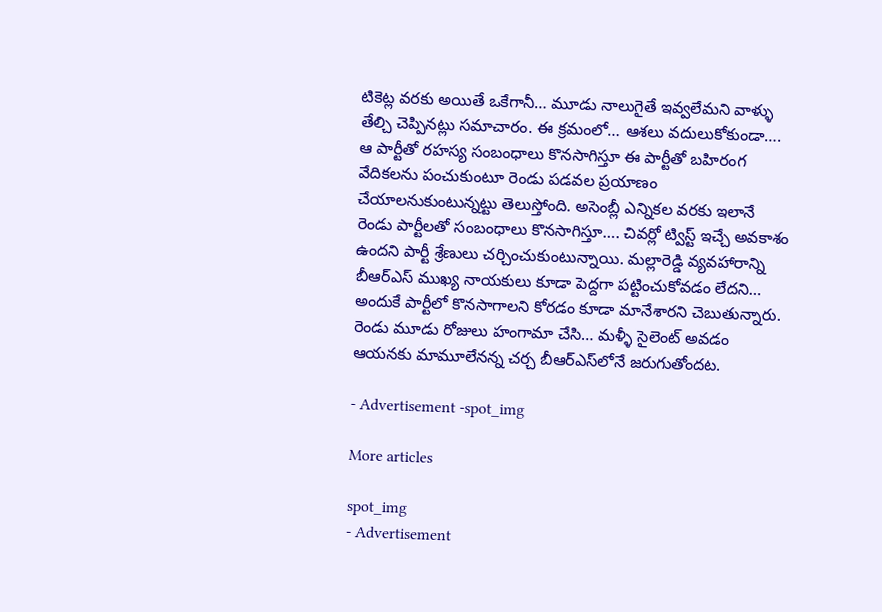టికెట్ల వరకు అయితే ఒకేగానీ… మూడు నాలుగైతే ఇవ్వలేమని వాళ్ళు తేల్చి చెప్పినట్లు సమాచారం. ఈ క్రమంలో… ఆశలు వదులుకోకుండా…. ఆ పార్టీతో రహస్య సంబంధాలు కొనసాగిస్తూ ఈ పార్టీతో బహిరంగ వేదికలను పంచుకుంటూ రెండు పడవల ప్రయాణం చేయాలనుకుంటున్నట్టు తెలుస్తోంది. అసెంబ్లీ ఎన్నికల వరకు ఇలానే రెండు పార్టీలతో సంబంధాలు కొనసాగిస్తూ…. చివర్లో ట్విస్ట్ ఇచ్చే అవకాశం ఉందని పార్టీ శ్రేణులు చర్చించుకుంటున్నాయి. మల్లారెడ్డి వ్యవహారాన్ని బీఆర్ఎస్ ముఖ్య నాయకులు కూడా పెద్దగా పట్టించుకోవడం లేదని… అందుకే పార్టీలో కొనసాగాలని కోరడం కూడా మానేశారని చెబుతున్నారు. రెండు మూడు రోజులు హంగామా చేసి… మళ్ళీ సైలెంట్ అవడం ఆయనకు మామూలేనన్న చర్చ బీఆర్‌ఎస్‌లోనే జరుగుతోందట.

- Advertisement -spot_img

More articles

spot_img
- Advertisement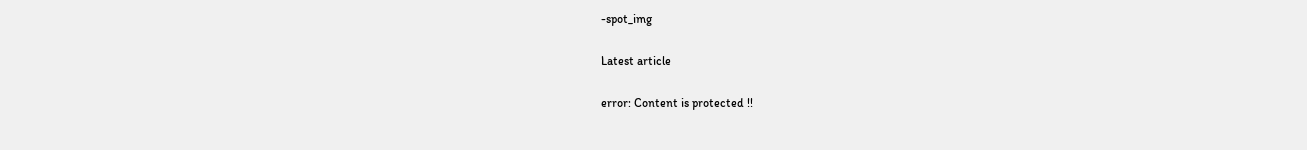-spot_img

Latest article

error: Content is protected !!